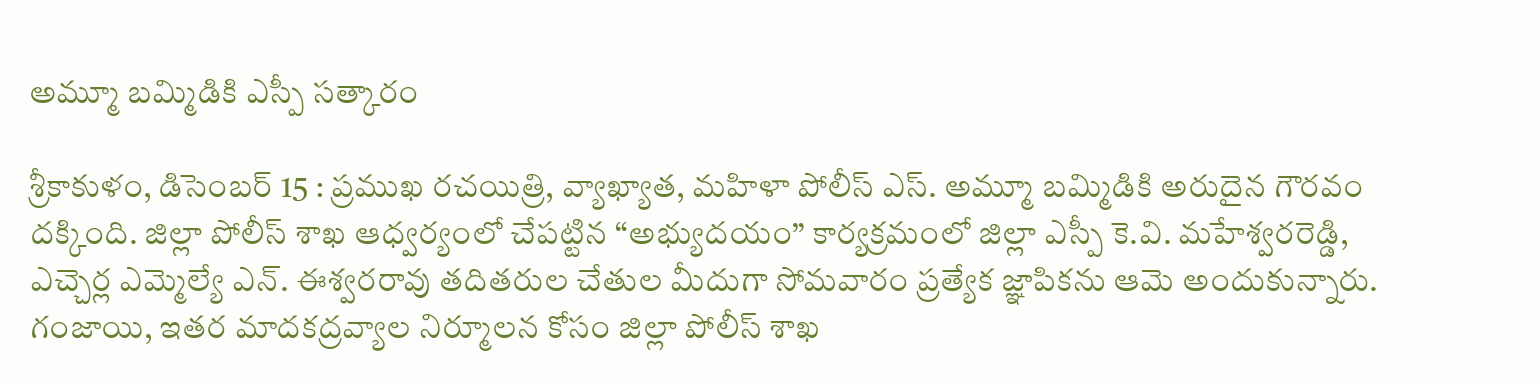అమ్మూ బమ్మిడికి ఎస్పీ సత్కారం

శ్రీకాకుళం, డిసెంబర్ 15 : ప్రముఖ రచయిత్రి, వ్యాఖ్యాత, మహిళా పోలీస్ ఎస్. అమ్మూ బమ్మిడికి అరుదైన గౌరవం దక్కింది. జిల్లా పోలీస్ శాఖ ఆధ్వర్యంలో చేపట్టిన “అభ్యుదయం” కార్యక్రమంలో జిల్లా ఎస్పీ కె.వి. మహేశ్వరరెడ్డి, ఎచ్చెర్ల ఎమ్మెల్యే ఎన్. ఈశ్వరరావు తదితరుల చేతుల మీదుగా సోమవారం ప్రత్యేక జ్ఞాపికను ఆమె అందుకున్నారు. గంజాయి, ఇతర మాదకద్రవ్యాల నిర్మూలన కోసం జిల్లా పోలీస్ శాఖ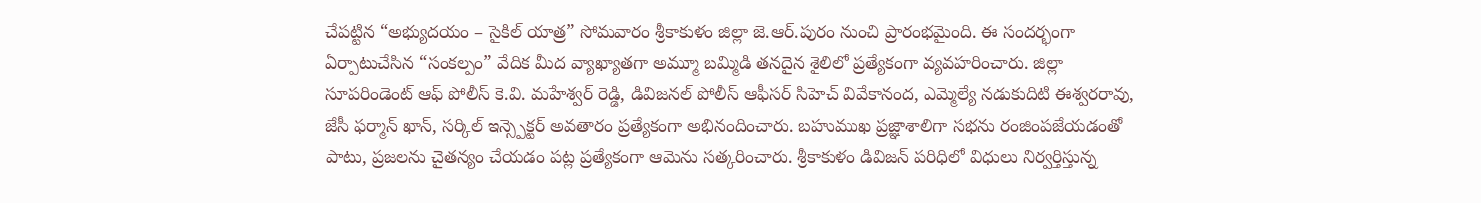చేపట్టిన “అభ్యుదయం – సైకిల్ యాత్ర” సోమవారం శ్రీకాకుళం జిల్లా జె.ఆర్.పురం నుంచి ప్రారంభమైంది. ఈ సందర్భంగా ఏర్పాటుచేసిన “సంకల్పం” వేదిక మీద వ్యాఖ్యాతగా అమ్మూ బమ్మిడి తనదైన శైలిలో ప్రత్యేకంగా వ్యవహరించారు. జిల్లా సూపరిండెంట్ ఆఫ్ పోలీస్ కె.వి. మహేశ్వర్ రెడ్డి, డివిజనల్ పోలీస్ ఆఫీసర్ సిహెచ్ వివేకానంద, ఎమ్మెల్యే నడుకుదిటి ఈశ్వరరావు, జేసీ ఫర్మాన్ ఖాన్, సర్కిల్ ఇన్స్పెక్టర్ అవతారం ప్రత్యేకంగా అభినందించారు. బహుముఖ ప్రజ్ఞాశాలిగా సభను రంజింపజేయడంతో పాటు, ప్రజలను చైతన్యం చేయడం పట్ల ప్రత్యేకంగా ఆమెను సత్కరించారు. శ్రీకాకుళం డివిజన్ పరిధిలో విధులు నిర్వర్తిస్తున్న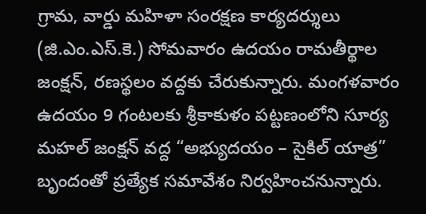గ్రామ, వార్డు మహిళా సంరక్షణ కార్యదర్శులు (జి.ఎం.ఎస్.కె.) సోమవారం ఉదయం రామతీర్థాల జంక్షన్, రణస్థలం వద్దకు చేరుకున్నారు. మంగళవారం ఉదయం 9 గంటలకు శ్రీకాకుళం పట్టణంలోని సూర్య మహల్ జంక్షన్ వద్ద “అభ్యుదయం – సైకిల్ యాత్ర” బృందంతో ప్రత్యేక సమావేశం నిర్వహించనున్నారు.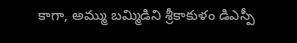కాగా, అమ్ము బమ్మిడిని శ్రీకాకుళం డిఎస్పీ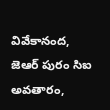వివేకానంద, జెఆర్ పురం సిఐ అవతారం,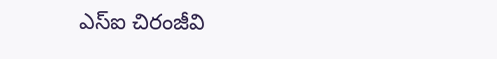ఎస్ఐ చిరంజీవి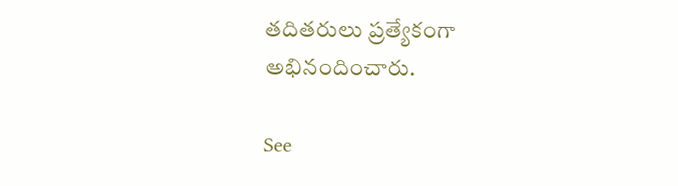తదితరులు ప్రత్యేకంగా అభినందించారు.

See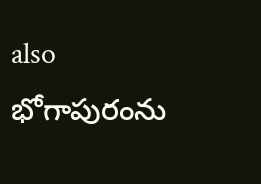also  భోగాపురంను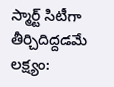స్మార్ట్ సిటీగా తీర్చిదిద్దడమే లక్ష్యం: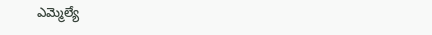ఎమ్మెల్యే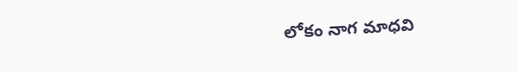లోకం నాగ మాధవి